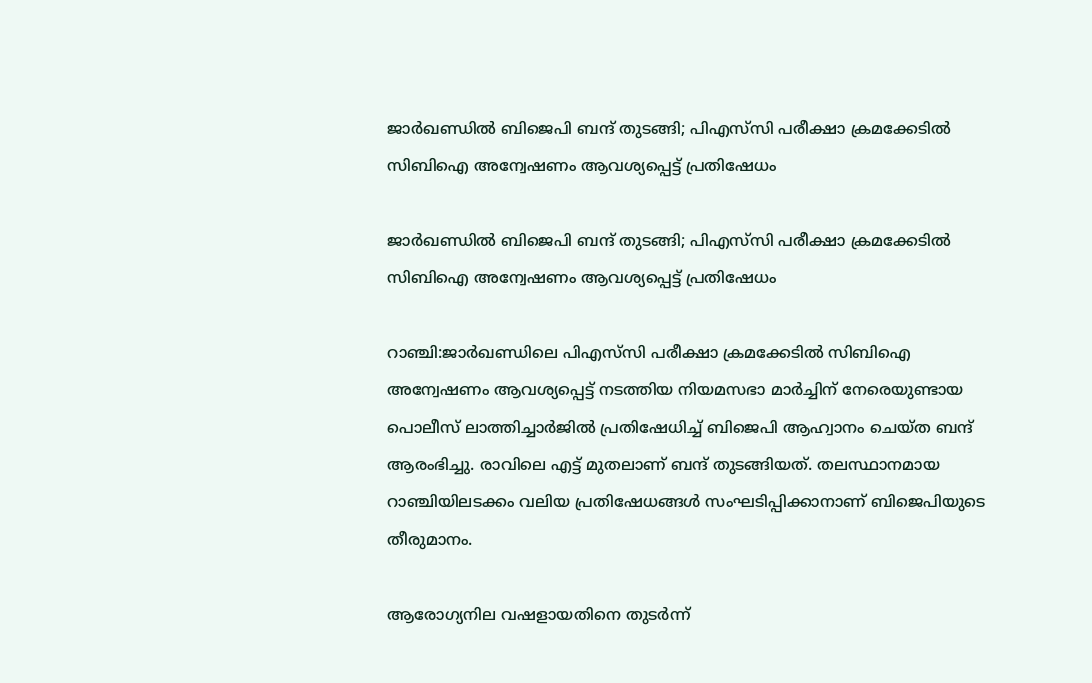ജാർഖണ്ഡിൽ ബിജെപി ബന്ദ് തുടങ്ങി; പിഎസ്‌സി പരീക്ഷാ ക്രമക്കേടിൽ സിബിഐ അന്വേഷണം ആവശ്യപ്പെട്ട് പ്രതിഷേധം

ജാർഖണ്ഡിൽ ബിജെപി ബന്ദ് തുടങ്ങി; പിഎസ്‌സി പരീക്ഷാ ക്രമക്കേടിൽ സിബിഐ അന്വേഷണം ആവശ്യപ്പെട്ട് പ്രതിഷേധം

റാഞ്ചി:ജാർഖണ്ഡിലെ പിഎസ്‌സി പരീക്ഷാ ക്രമക്കേടിൽ സിബിഐ അന്വേഷണം ആവശ്യപ്പെട്ട് നടത്തിയ നിയമസഭാ മാർച്ചിന് നേരെയുണ്ടായ പൊലീസ് ലാത്തിച്ചാർജിൽ പ്രതിഷേധിച്ച് ബിജെപി ആഹ്വാനം ചെയ്ത ബന്ദ് ആരംഭിച്ചു. രാവിലെ എട്ട് മുതലാണ് ബന്ദ് തുടങ്ങിയത്. തലസ്ഥാനമായ റാഞ്ചിയിലടക്കം വലിയ പ്രതിഷേധങ്ങൾ സംഘടിപ്പിക്കാനാണ് ബിജെപിയുടെ തീരുമാനം.

ആരോഗ്യനില വഷളായതിനെ തുടർന്ന്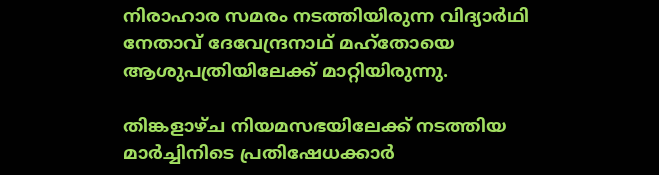നിരാഹാര സമരം നടത്തിയിരുന്ന വിദ്യാർഥി നേതാവ് ദേവേന്ദ്രനാഥ് മഹ്തോയെ ആശുപത്രിയിലേക്ക് മാറ്റിയിരുന്നു.

തിങ്കളാഴ്ച നിയമസഭയിലേക്ക് നടത്തിയ മാർച്ചിനിടെ പ്രതിഷേധക്കാർ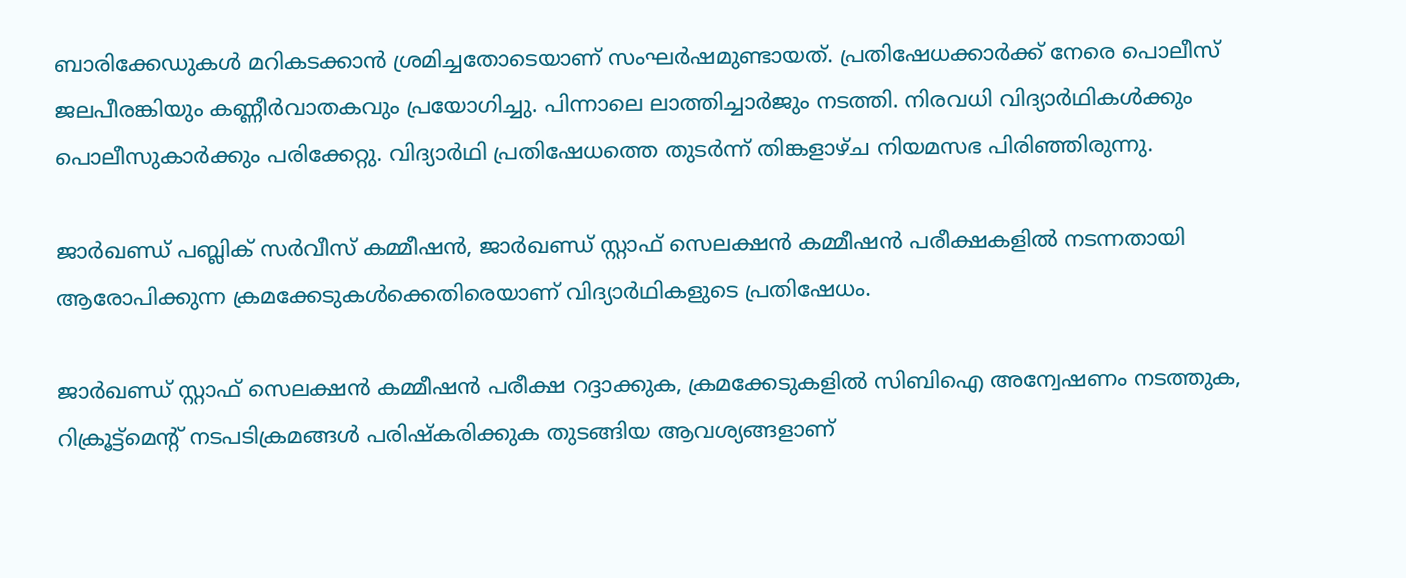ബാരിക്കേഡുകൾ മറികടക്കാൻ ശ്രമിച്ചതോടെയാണ് സംഘർഷമുണ്ടായത്. പ്രതിഷേധക്കാർക്ക് നേരെ പൊലീസ് ജലപീരങ്കിയും കണ്ണീർവാതകവും പ്രയോഗിച്ചു. പിന്നാലെ ലാത്തിച്ചാർജും നടത്തി. നിരവധി വിദ്യാർഥികൾക്കും പൊലീസുകാർക്കും പരിക്കേറ്റു. വിദ്യാർഥി പ്രതിഷേധത്തെ തുടർന്ന് തിങ്കളാഴ്ച നിയമസഭ പിരിഞ്ഞിരുന്നു.

ജാർഖണ്ഡ് പബ്ലിക് സർവീസ് കമ്മീഷൻ, ജാർഖണ്ഡ് സ്റ്റാഫ് സെലക്ഷൻ കമ്മീഷൻ പരീക്ഷകളിൽ നടന്നതായി ആരോപിക്കുന്ന ക്രമക്കേടുകൾക്കെതിരെയാണ് വിദ്യാർഥികളുടെ പ്രതിഷേധം.

ജാർഖണ്ഡ് സ്റ്റാഫ് സെലക്ഷൻ കമ്മീഷൻ പരീക്ഷ റദ്ദാക്കുക, ക്രമക്കേടുകളിൽ സിബിഐ അന്വേഷണം നടത്തുക, റിക്രൂട്ട്മെന്റ് നടപടിക്രമങ്ങൾ പരിഷ്കരിക്കുക തുടങ്ങിയ ആവശ്യങ്ങളാണ്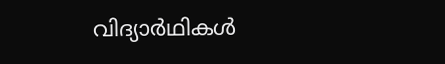വിദ്യാർഥികൾ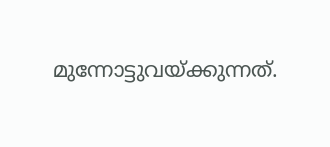മുന്നോട്ടുവയ്ക്കുന്നത്.